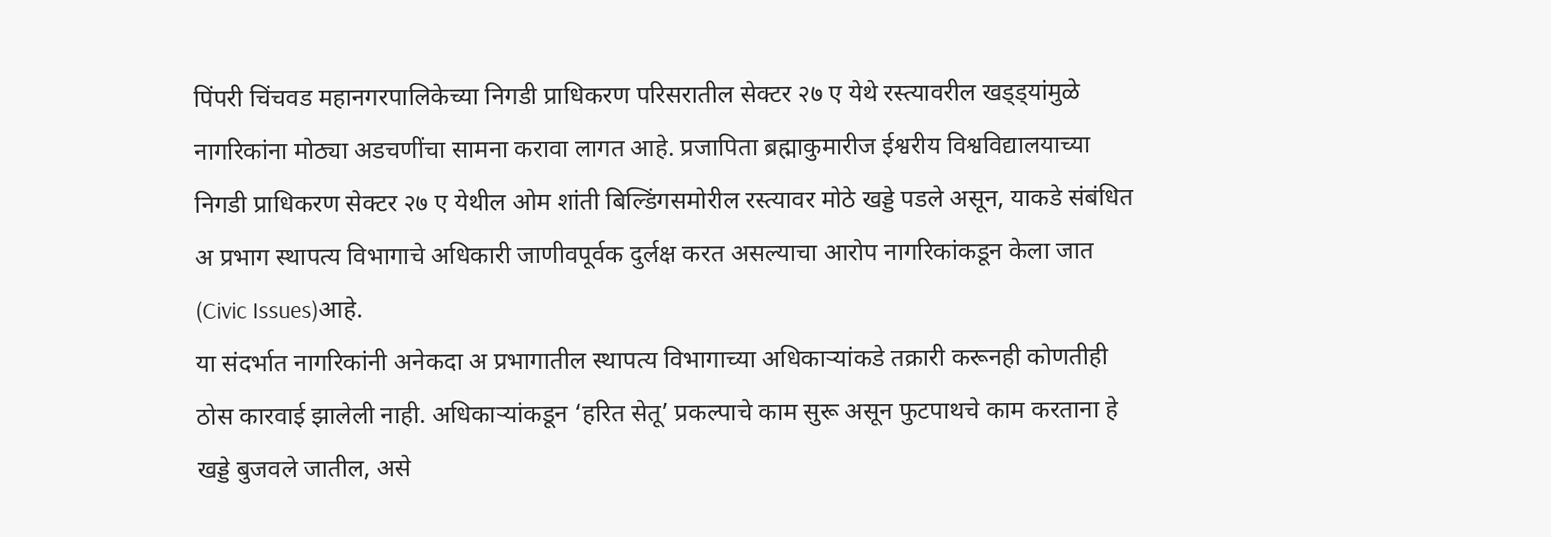पिंपरी चिंचवड महानगरपालिकेच्या निगडी प्राधिकरण परिसरातील सेक्टर २७ ए येथे रस्त्यावरील खड्ड्यांमुळे नागरिकांना मोठ्या अडचणींचा सामना करावा लागत आहे. प्रजापिता ब्रह्माकुमारीज ईश्वरीय विश्वविद्यालयाच्या निगडी प्राधिकरण सेक्टर २७ ए येथील ओम शांती बिल्डिंगसमोरील रस्त्यावर मोठे खड्डे पडले असून, याकडे संबंधित अ प्रभाग स्थापत्य विभागाचे अधिकारी जाणीवपूर्वक दुर्लक्ष करत असल्याचा आरोप नागरिकांकडून केला जात (Civic Issues)आहे.
या संदर्भात नागरिकांनी अनेकदा अ प्रभागातील स्थापत्य विभागाच्या अधिकाऱ्यांकडे तक्रारी करूनही कोणतीही ठोस कारवाई झालेली नाही. अधिकाऱ्यांकडून ‘हरित सेतू’ प्रकल्पाचे काम सुरू असून फुटपाथचे काम करताना हे खड्डे बुजवले जातील, असे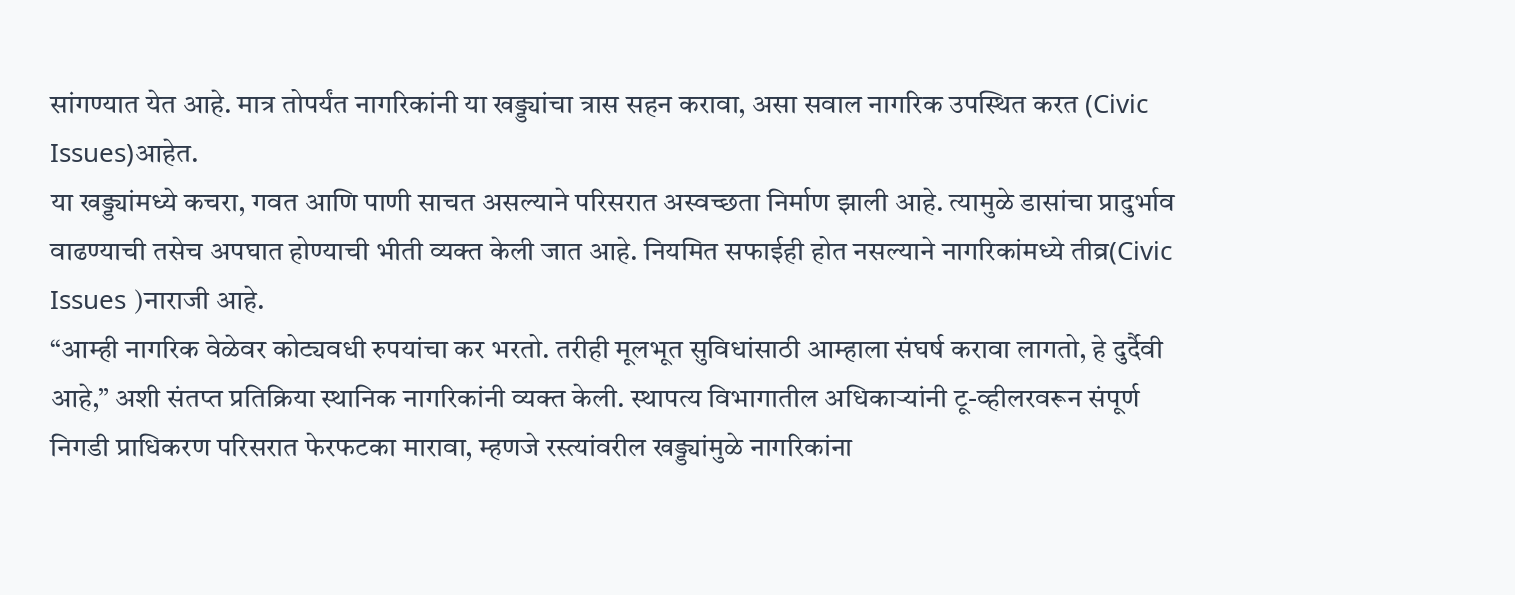सांगण्यात येत आहे. मात्र तोपर्यंत नागरिकांनी या खड्ड्यांचा त्रास सहन करावा, असा सवाल नागरिक उपस्थित करत (Civic Issues)आहेत.
या खड्ड्यांमध्ये कचरा, गवत आणि पाणी साचत असल्याने परिसरात अस्वच्छता निर्माण झाली आहे. त्यामुळे डासांचा प्रादुर्भाव वाढण्याची तसेच अपघात होण्याची भीती व्यक्त केली जात आहे. नियमित सफाईही होत नसल्याने नागरिकांमध्ये तीव्र(Civic Issues )नाराजी आहे.
“आम्ही नागरिक वेळेवर कोट्यवधी रुपयांचा कर भरतो. तरीही मूलभूत सुविधांसाठी आम्हाला संघर्ष करावा लागतो, हे दुर्दैवी आहे,” अशी संतप्त प्रतिक्रिया स्थानिक नागरिकांनी व्यक्त केली. स्थापत्य विभागातील अधिकाऱ्यांनी टू-व्हीलरवरून संपूर्ण निगडी प्राधिकरण परिसरात फेरफटका मारावा, म्हणजे रस्त्यांवरील खड्ड्यांमुळे नागरिकांना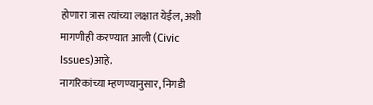होणारा त्रास त्यांच्या लक्षात येईल, अशी मागणीही करण्यात आली (Civic Issues)आहे.
नागरिकांच्या म्हणण्यानुसार, निगडी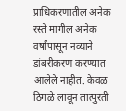प्राधिकरणातील अनेक रस्ते मागील अनेक वर्षांपासून नव्याने डांबरीकरण करण्यात आलेले नाहीत. केवळ ठिगळे लावून तात्पुरती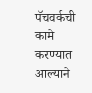पॅचवर्कची कामे करण्यात आल्याने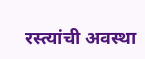रस्त्यांची अवस्था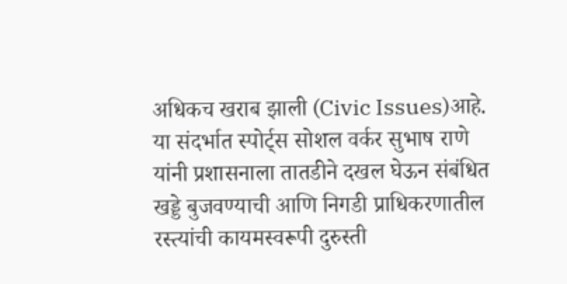अधिकच खराब झाली (Civic Issues)आहे.
या संदर्भात स्पोर्ट्स सोशल वर्कर सुभाष राणे यांनी प्रशासनाला तातडीने दखल घेऊन संबंधित खड्डे बुजवण्याची आणि निगडी प्राधिकरणातील रस्त्यांची कायमस्वरूपी दुरुस्ती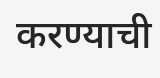करण्याची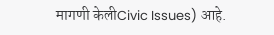मागणी केलीCivic Issues) आहे.